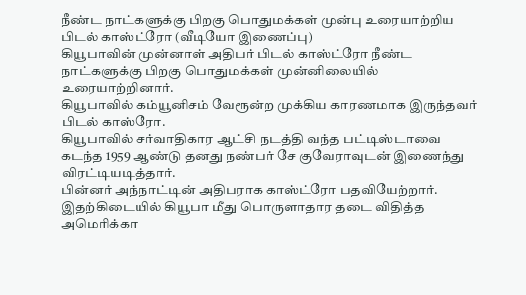நீண்ட நாட்களுக்கு பிறகு பொதுமக்கள் முன்பு உரையாற்றிய பிடல் காஸ்ட்ரோ (வீடியோ இணைப்பு)
கியூபாவின் முன்னாள் அதிபர் பிடல் காஸ்ட்ரோ நீண்ட நாட்களுக்கு பிறகு பொதுமக்கள் முன்னிலையில் உரையாற்றினார்.
கியூபாவில் கம்யூனிசம் வேரூன்ற முக்கிய காரணமாக இருந்தவர் பிடல் காஸ்ரோ.
கியூபாவில் சர்வாதிகார ஆட்சி நடத்தி வந்த பட்டிஸ்டாவை கடந்த 1959 ஆண்டு தனது நண்பர் சே குவேராவுடன் இணைந்து விரட்டியடித்தார்.
பின்னர் அந்நாட்டின் அதிபராக காஸ்ட்ரோ பதவியேற்றார். இதற்கிடையில் கியூபா மீது பொருளாதார தடை விதித்த அமெரிக்கா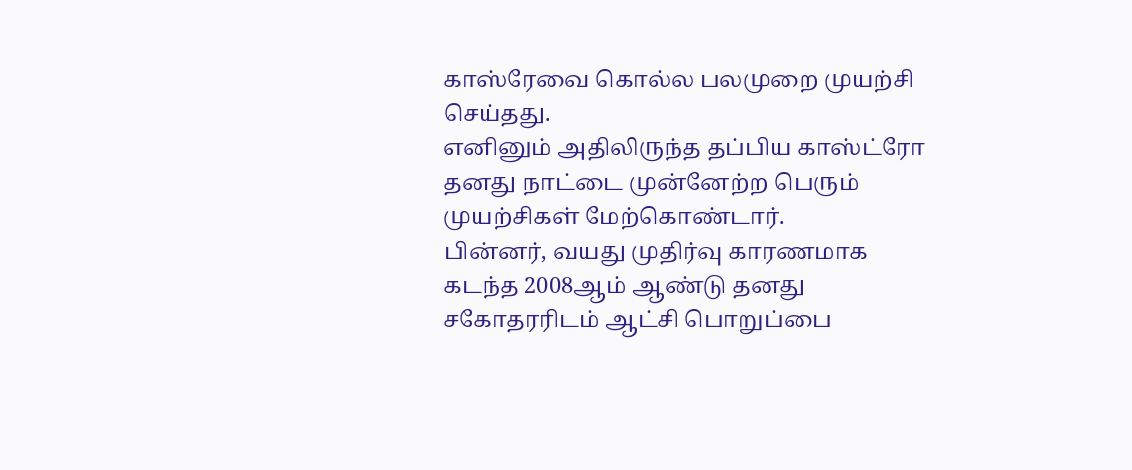காஸ்ரேவை கொல்ல பலமுறை முயற்சி செய்தது.
எனினும் அதிலிருந்த தப்பிய காஸ்ட்ரோ தனது நாட்டை முன்னேற்ற பெரும் முயற்சிகள் மேற்கொண்டார்.
பின்னர், வயது முதிர்வு காரணமாக கடந்த 2008ஆம் ஆண்டு தனது சகோதரரிடம் ஆட்சி பொறுப்பை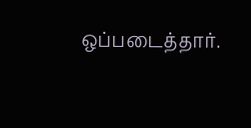ஒப்படைத்தார்.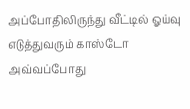அப்போதிலிருந்து வீட்டில் ஓய்வு எடுத்துவரும் காஸ்டோ அவ்வப்போது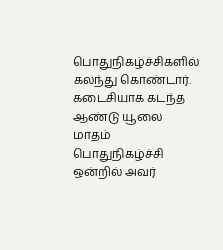பொதுநிகழ்ச்சிகளில் கலந்து கொண்டார்.
கடைசியாக கடந்த ஆண்டு யூலை மாதம் பொதுநிகழ்ச்சி ஒன்றில் அவர்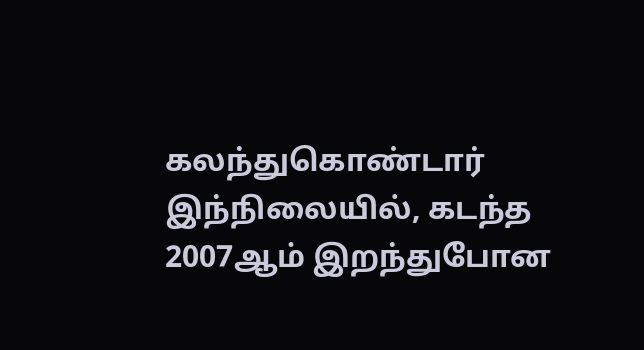கலந்துகொண்டார்
இந்நிலையில், கடந்த 2007ஆம் இறந்துபோன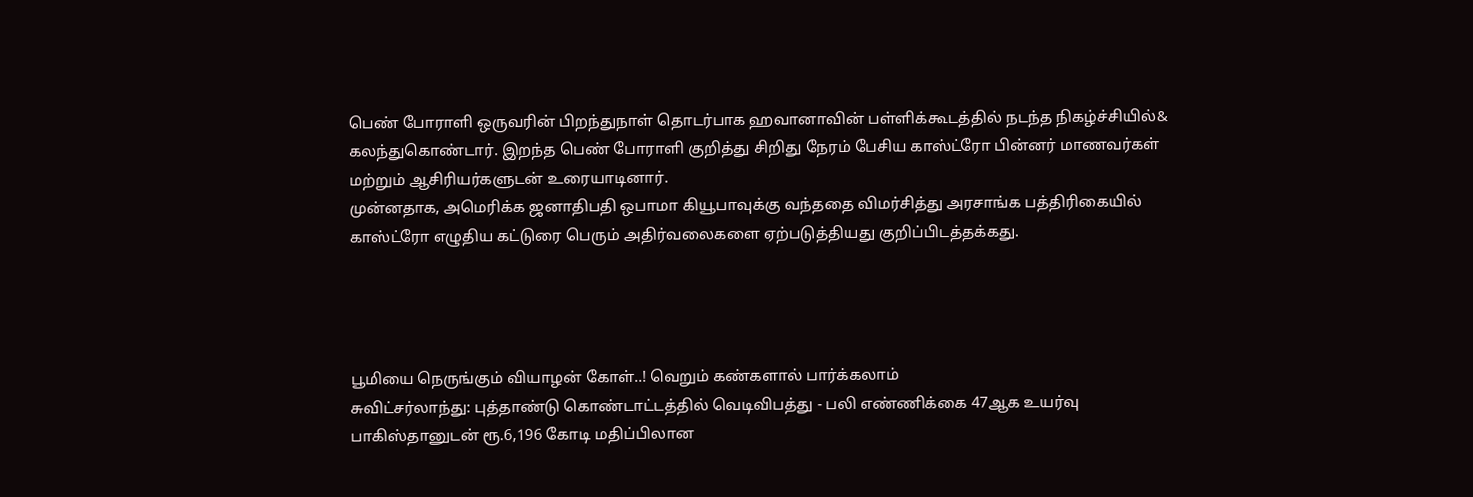பெண் போராளி ஒருவரின் பிறந்துநாள் தொடர்பாக ஹவானாவின் பள்ளிக்கூடத்தில் நடந்த நிகழ்ச்சியில்& கலந்துகொண்டார். இறந்த பெண் போராளி குறித்து சிறிது நேரம் பேசிய காஸ்ட்ரோ பின்னர் மாணவர்கள் மற்றும் ஆசிரியர்களுடன் உரையாடினார்.
முன்னதாக, அமெரிக்க ஜனாதிபதி ஒபாமா கியூபாவுக்கு வந்ததை விமர்சித்து அரசாங்க பத்திரிகையில் காஸ்ட்ரோ எழுதிய கட்டுரை பெரும் அதிர்வலைகளை ஏற்படுத்தியது குறிப்பிடத்தக்கது.




பூமியை நெருங்கும் வியாழன் கோள்..! வெறும் கண்களால் பார்க்கலாம்
சுவிட்சர்லாந்து: புத்தாண்டு கொண்டாட்டத்தில் வெடிவிபத்து - பலி எண்ணிக்கை 47ஆக உயர்வு
பாகிஸ்தானுடன் ரூ.6,196 கோடி மதிப்பிலான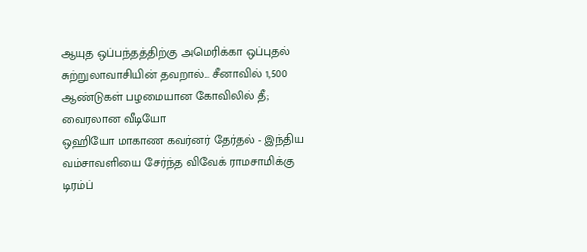ஆயுத ஒப்பந்தத்திற்கு அமெரிக்கா ஒப்புதல்
சுற்றுலாவாசியின் தவறால்... சீனாவில் 1,500 ஆண்டுகள் பழமையான கோவிலில் தீ; வைரலான வீடியோ
ஒஹியோ மாகாண கவர்னர் தேர்தல் - இந்திய வம்சாவளியை சேர்ந்த விவேக் ராமசாமிக்கு டிரம்ப்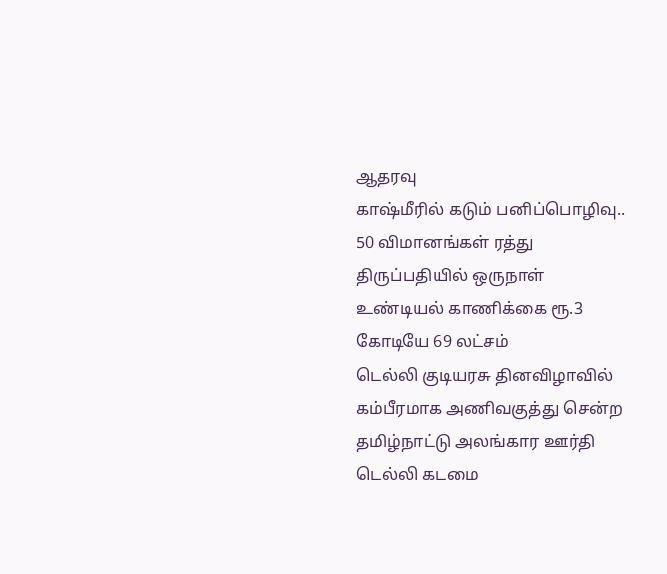ஆதரவு
காஷ்மீரில் கடும் பனிப்பொழிவு.. 50 விமானங்கள் ரத்து
திருப்பதியில் ஒருநாள் உண்டியல் காணிக்கை ரூ.3 கோடியே 69 லட்சம்
டெல்லி குடியரசு தினவிழாவில் கம்பீரமாக அணிவகுத்து சென்ற தமிழ்நாட்டு அலங்கார ஊர்தி
டெல்லி கடமை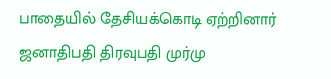பாதையில் தேசியக்கொடி ஏற்றினார் ஜனாதிபதி திரவுபதி முர்மு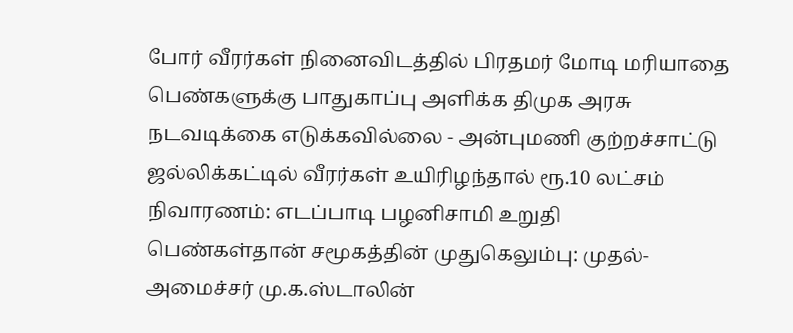போர் வீரர்கள் நினைவிடத்தில் பிரதமர் மோடி மரியாதை
பெண்களுக்கு பாதுகாப்பு அளிக்க திமுக அரசு நடவடிக்கை எடுக்கவில்லை - அன்புமணி குற்றச்சாட்டு
ஜல்லிக்கட்டில் வீரர்கள் உயிரிழந்தால் ரூ.10 லட்சம் நிவாரணம்: எடப்பாடி பழனிசாமி உறுதி
பெண்கள்தான் சமூகத்தின் முதுகெலும்பு: முதல்-அமைச்சர் மு.க.ஸ்டாலின்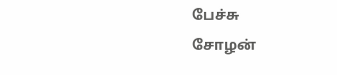பேச்சு
சோழன்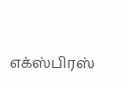எக்ஸ்பிரஸ்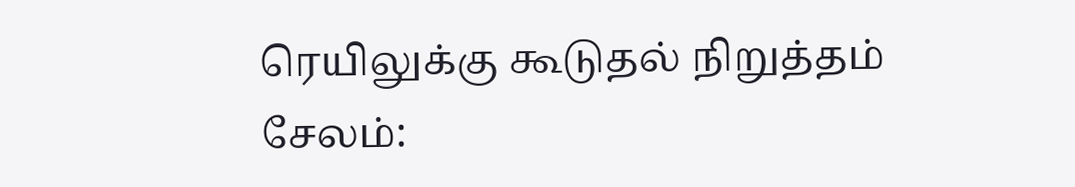ரெயிலுக்கு கூடுதல் நிறுத்தம்
சேலம்: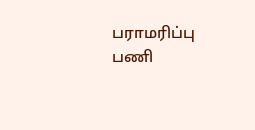பராமரிப்பு பணி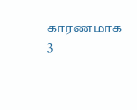காரணமாக 3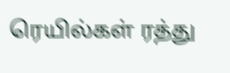ரெயில்கள் ரத்து